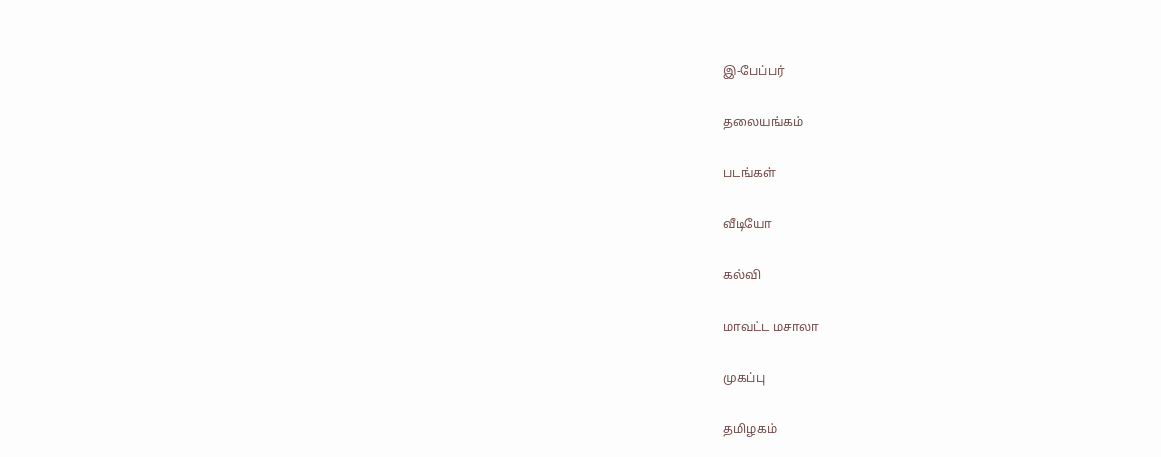இ-பேப்பர்

தலையங்கம்

படங்கள்

வீடியோ

கல்வி

மாவட்ட மசாலா

முகப்பு

தமிழகம்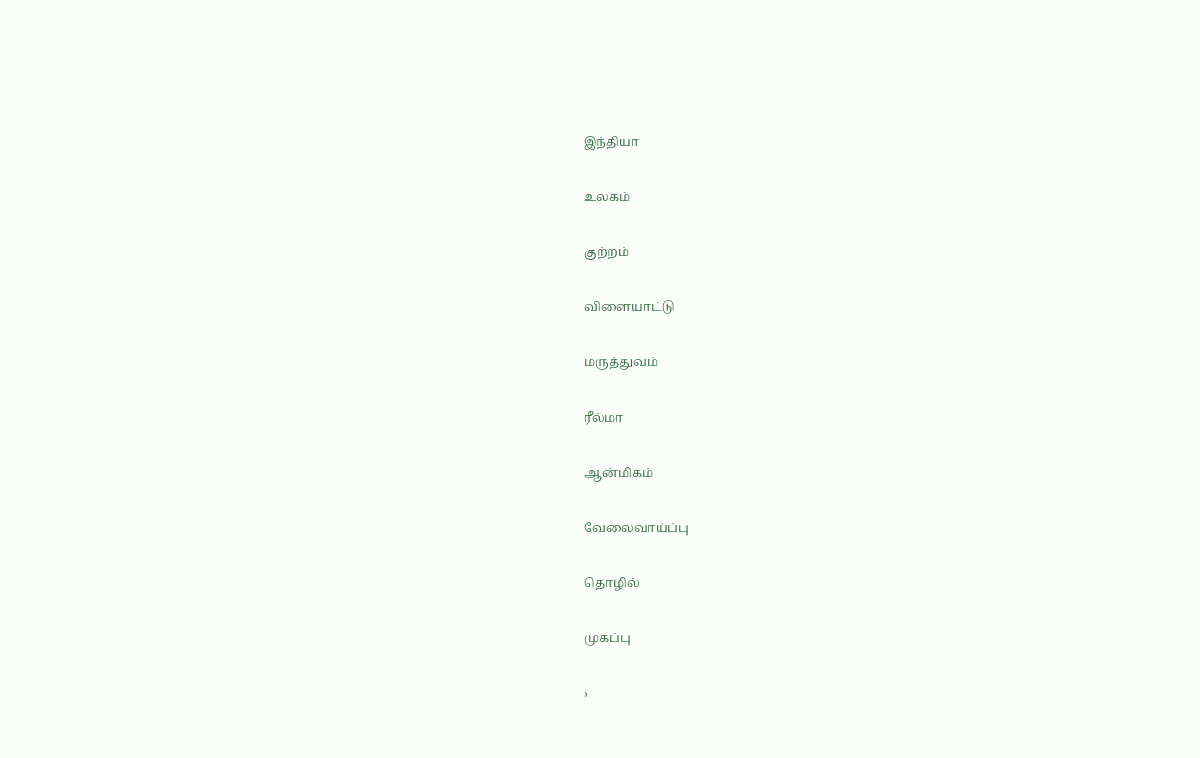இந்தியா

உலகம்

குற்றம்

விளையாட்டு

மருத்துவம்

ரீல்மா

ஆன்மிகம்

வேலைவாய்ப்பு

தொழில்

முகப்பு

›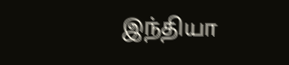இந்தியா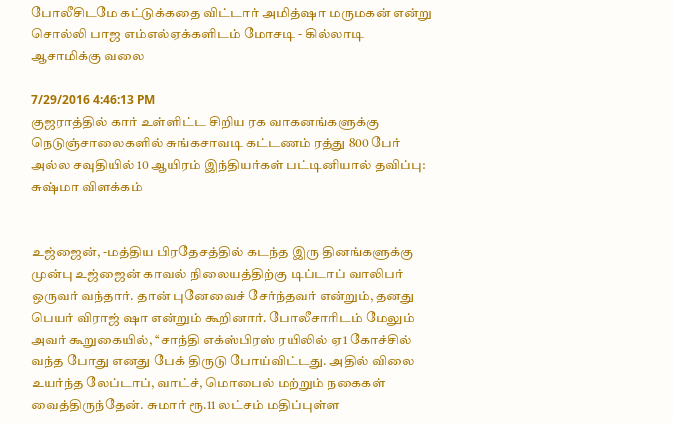போலீசிடமே கட்டுக்கதை விட்டார் அமித்ஷா மருமகன் என்று சொல்லி பாஜ எம்எல்ஏக்களிடம் மோசடி - கில்லாடி ஆசாமிக்கு வலை

7/29/2016 4:46:13 PM
குஜராத்தில் கார் உள்ளிட்ட சிறிய ரக வாகனங்களுக்கு நெடுஞ்சாலைகளில் சுங்கசாவடி கட்டணம் ரத்து 800 பேர் அல்ல சவுதியில் 10 ஆயிரம் இந்தியர்கள் பட்டினியால் தவிப்பு: சுஷ்மா விளக்கம்


உஜ்ஜைன், -மத்திய பிரதேசத்தில் கடந்த இரு தினங்களுக்கு முன்பு உஜ்ஜைன் காவல் நிலையத்திற்கு டிப்டாப் வாலிபர் ஒருவர் வந்தார். தான் புனேவைச் சேர்ந்தவர் என்றும், தனது பெயர் விராஜ் ஷா என்றும் கூறினார். போலீசாரிடம் மேலும் அவர் கூறுகையில், ‘‘சாந்தி எக்ஸ்பிரஸ் ரயிலில் ஏ1 கோச்சில் வந்த போது எனது பேக் திருடு போய்விட்டது. அதில் விலை உயர்ந்த லேப்டாப், வாட்ச், மொபைல் மற்றும் நகைகள் வைத்திருந்தேன். சுமார் ரூ.11 லட்சம் மதிப்புள்ள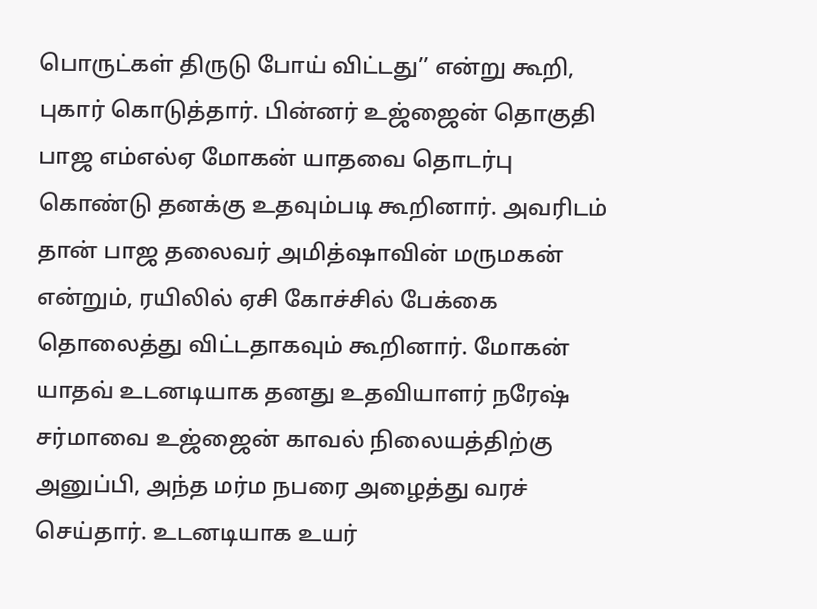பொருட்கள் திருடு போய் விட்டது’’ என்று கூறி, புகார் கொடுத்தார். பின்னர் உஜ்ஜைன் தொகுதி பாஜ எம்எல்ஏ மோகன் யாதவை தொடர்பு கொண்டு தனக்கு உதவும்படி கூறினார். அவரிடம் தான் பாஜ தலைவர் அமித்ஷாவின் மருமகன் என்றும், ரயிலில் ஏசி கோச்சில் பேக்கை தொலைத்து விட்டதாகவும் கூறினார். மோகன் யாதவ் உடனடியாக தனது உதவியாளர் நரேஷ் சர்மாவை உஜ்ஜைன் காவல் நிலையத்திற்கு அனுப்பி, அந்த மர்ம நபரை அழைத்து வரச் செய்தார். உடனடியாக உயர்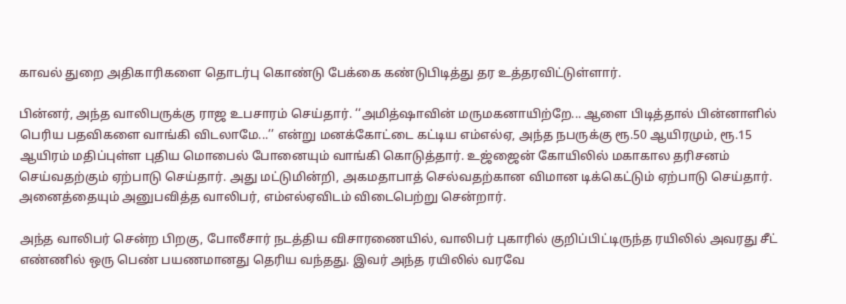காவல் துறை அதிகாரிகளை தொடர்பு கொண்டு பேக்கை கண்டுபிடித்து தர உத்தரவிட்டுள்ளார்.

பின்னர், அந்த வாலிபருக்கு ராஜ உபசாரம் செய்தார். ‘‘அமித்ஷாவின் மருமகனாயிற்றே... ஆளை பிடித்தால் பின்னாளில் பெரிய பதவிகளை வாங்கி விடலாமே...’’ என்று மனக்கோட்டை கட்டிய எம்எல்ஏ, அந்த நபருக்கு ரூ.50 ஆயிரமும், ரூ.15 ஆயிரம் மதிப்புள்ள புதிய மொபைல் போனையும் வாங்கி கொடுத்தார். உஜ்ஜைன் கோயிலில் மகாகால தரிசனம் செய்வதற்கும் ஏற்பாடு செய்தார். அது மட்டுமின்றி, அகமதாபாத் செல்வதற்கான விமான டிக்கெட்டும் ஏற்பாடு செய்தார். அனைத்தையும் அனுபவித்த வாலிபர், எம்எல்ஏவிடம் விடைபெற்று சென்றார்.

அந்த வாலிபர் சென்ற பிறகு, போலீசார் நடத்திய விசாரணையில், வாலிபர் புகாரில் குறிப்பிட்டிருந்த ரயிலில் அவரது சீட் எண்ணில் ஒரு பெண் பயணமானது தெரிய வந்தது. இவர் அந்த ரயிலில் வரவே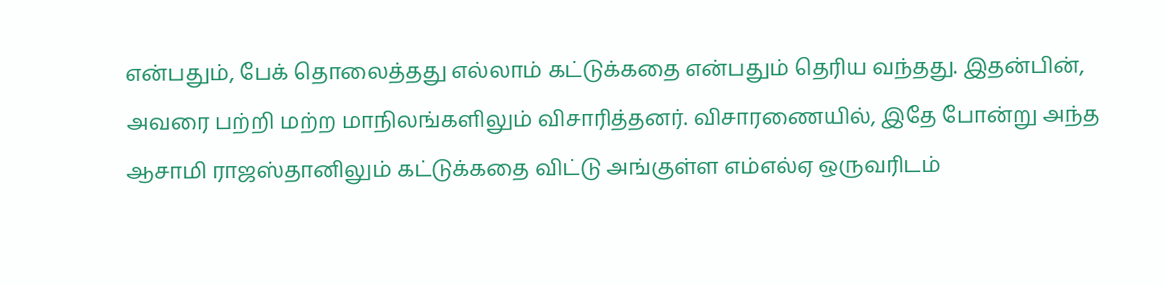என்பதும், பேக் தொலைத்தது எல்லாம் கட்டுக்கதை என்பதும் தெரிய வந்தது. இதன்பின், அவரை பற்றி மற்ற மாநிலங்களிலும் விசாரித்தனர். விசாரணையில், இதே போன்று அந்த ஆசாமி ராஜஸ்தானிலும் கட்டுக்கதை விட்டு அங்குள்ள எம்எல்ஏ ஒருவரிடம்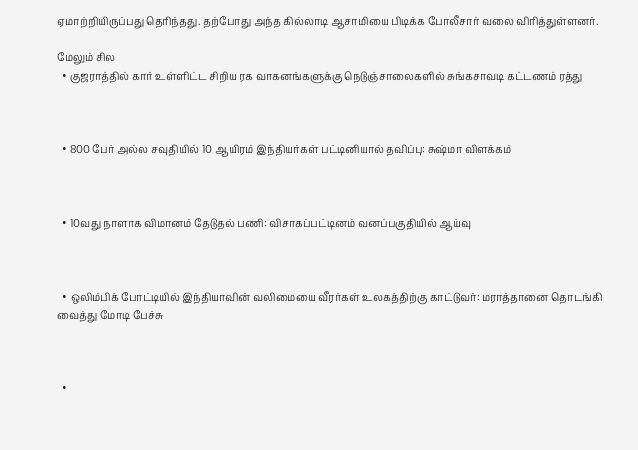ஏமாற்றியிருப்பது தெரிந்தது. தற்போது அந்த கில்லாடி ஆசாமியை பிடிக்க போலீசார் வலை விரித்துள்ளனர்.

மேலும் சில
  • குஜராத்தில் கார் உள்ளிட்ட சிறிய ரக வாகனங்களுக்கு நெடுஞ்சாலைகளில் சுங்கசாவடி கட்டணம் ரத்து



  • 800 பேர் அல்ல சவுதியில் 10 ஆயிரம் இந்தியர்கள் பட்டினியால் தவிப்பு: சுஷ்மா விளக்கம்



  • 10வது நாளாக விமானம் தேடுதல் பணி: விசாகப்பட்டினம் வனப்பகுதியில் ஆய்வு



  • ஒலிம்பிக் போட்டியில் இந்தியாவின் வலிமையை வீரர்கள் உலகத்திற்கு காட்டுவர்: மராத்தானை தொடங்கி வைத்து மோடி பேச்சு



  •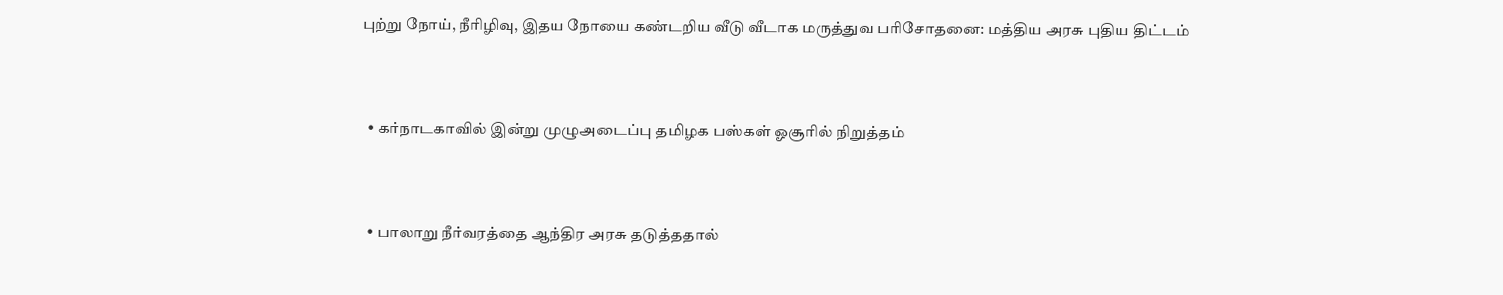புற்று நோய், நீரிழிவு, இதய நோயை கண்டறிய வீடு வீடாக மருத்துவ பரிசோதனை: மத்திய அரசு புதிய திட்டம்



  • கர்நாடகாவில் இன்று முழுஅடைப்பு தமிழக பஸ்கள் ஓசூரில் நிறுத்தம்



  • பாலாறு நீர்வரத்தை ஆந்திர அரசு தடுத்ததால்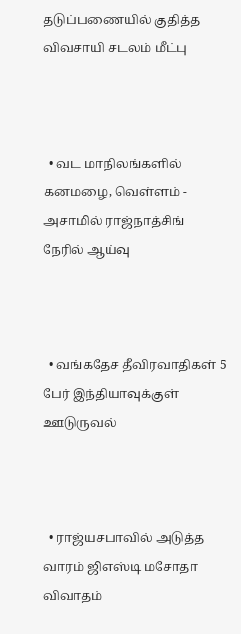தடுப்பணையில் குதித்த விவசாயி சடலம் மீட்பு



  • வட மாநிலங்களில் கனமழை, வெள்ளம் - அசாமில் ராஜ்நாத்சிங் நேரில் ஆய்வு



  • வங்கதேச தீவிரவாதிகள் 5 பேர் இந்தியாவுக்குள் ஊடுருவல்



  • ராஜ்யசபாவில் அடுத்த வாரம் ஜிஎஸ்டி மசோதா விவாதம்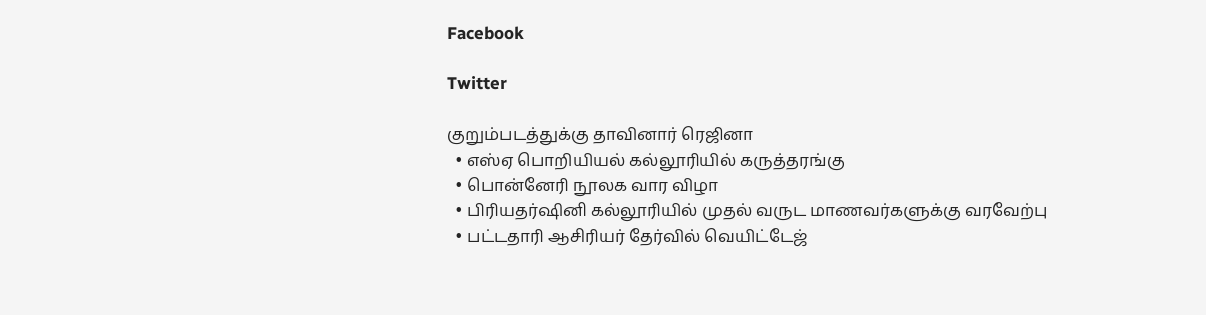Facebook

Twitter

குறும்படத்துக்கு தாவினார் ரெஜினா
  • எஸ்ஏ பொறியியல் கல்லூரியில் கருத்தரங்கு
  • பொன்னேரி நூலக வார விழா
  • பிரியதர்ஷினி கல்லூரியில் முதல் வருட மாணவர்களுக்கு வரவேற்பு
  • பட்டதாரி ஆசிரியர் தேர்வில் வெயிட்டேஜ்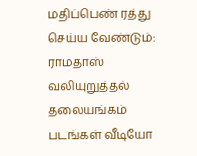மதிப்பெண் ரத்து செய்ய வேண்டும்: ராமதாஸ் வலியுறுத்தல்
தலையங்கம் படங்கள் வீடியோ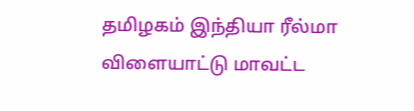தமிழகம் இந்தியா ரீல்மா விளையாட்டு மாவட்ட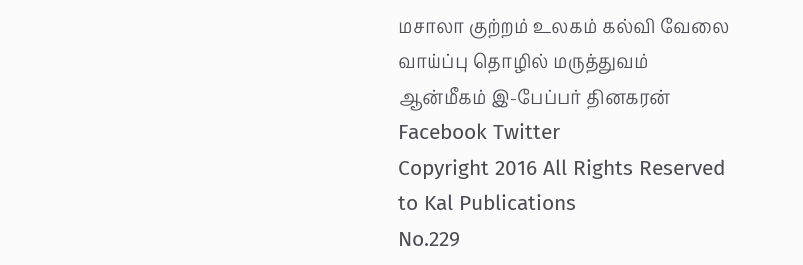மசாலா குற்றம் உலகம் கல்வி வேலை வாய்ப்பு தொழில் மருத்துவம் ஆன்மீகம் இ-பேப்பர் தினகரன் Facebook Twitter
Copyright 2016 All Rights Reserved to Kal Publications
No.229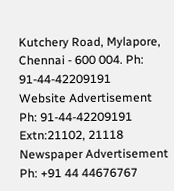Kutchery Road, Mylapore, Chennai - 600 004. Ph: 91-44-42209191
Website Advertisement
Ph: 91-44-42209191 Extn:21102, 21118
Newspaper Advertisement
Ph: +91 44 44676767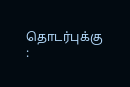தொடர்புக்கு :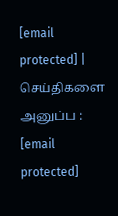[email protected] | செய்திகளை அனுப்ப : [email protected]